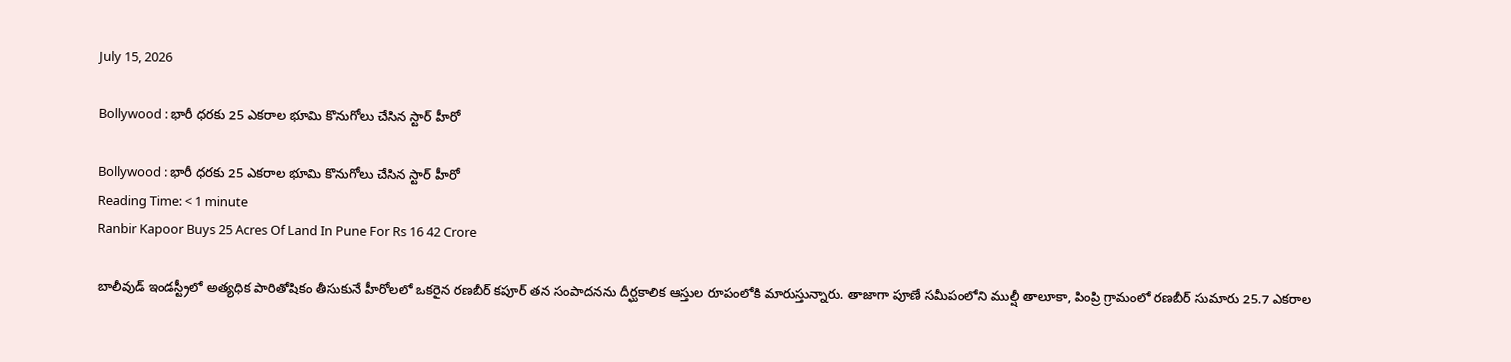July 15, 2026

Bollywood : భారీ ధరకు 25 ఎకరాల భూమి కొనుగోలు చేసిన స్టార్ హీరో

Bollywood : భారీ ధరకు 25 ఎకరాల భూమి కొనుగోలు చేసిన స్టార్ హీరో
Reading Time: < 1 minute
Ranbir Kapoor Buys 25 Acres Of Land In Pune For Rs 16 42 Crore

బాలీవుడ్ ఇండస్ట్రీలో అత్యధిక పారితోషికం తీసుకునే హీరోలలో ఒకరైన రణబీర్ కపూర్ తన సంపాదనను దీర్ఘకాలిక ఆస్తుల రూపంలోకి మారుస్తున్నారు. తాజాగా పూణే సమీపంలోని ముల్షీ తాలూకా, పింప్రి గ్రామంలో రణబీర్ సుమారు 25.7 ఎకరాల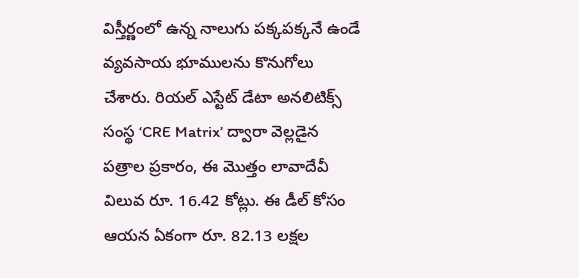విస్తీర్ణంలో ఉన్న నాలుగు పక్కపక్కనే ఉండే వ్యవసాయ భూములను కొనుగోలు చేశారు. రియల్ ఎస్టేట్ డేటా అనలిటిక్స్ సంస్థ ‘CRE Matrix’ ద్వారా వెల్లడైన పత్రాల ప్రకారం, ఈ మొత్తం లావాదేవీ విలువ రూ. 16.42 కోట్లు. ఈ డీల్ కోసం ఆయన ఏకంగా రూ. 82.13 లక్షల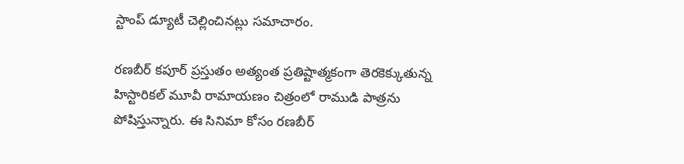స్టాంప్ డ్యూటీ చెల్లించినట్లు సమాచారం.

రణబీర్ కపూర్ ప్రస్తుతం అత్యంత ప్రతిష్టాత్మకంగా తెరకెక్కుతున్న హిస్టారికల్ మూవీ రామాయణం చిత్రంలో రాముడి పాత్రను పోషిస్తున్నారు. ఈ సినిమా కోసం రణబీర్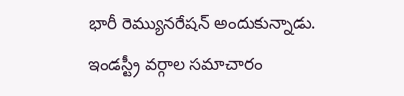భారీ రెమ్యునరేషన్ అందుకున్నాడు. ఇండస్ట్రీ వర్గాల సమాచారం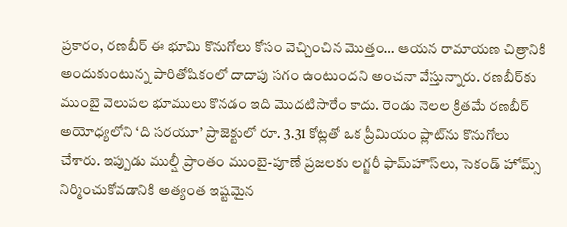ప్రకారం, రణబీర్ ఈ భూమి కొనుగోలు కోసం వెచ్చించిన మొత్తం… ఆయన రామాయణ చిత్రానికి అందుకుంటున్న పారితోషికంలో దాదాపు సగం ఉంటుందని అంచనా వేస్తున్నారు. రణబీర్‌కు ముంబై వెలుపల భూములు కొనడం ఇది మొదటిసారేం కాదు. రెండు నెలల క్రితమే రణబీర్ అయోధ్యలోని ‘ది సరయూ’ ప్రాజెక్టులో రూ. 3.31 కోట్లతో ఒక ప్రీమియం ప్లాట్‌ను కొనుగోలు చేశారు. ఇప్పుడు ముల్షీ ప్రాంతం ముంబై-పూణే ప్రజలకు లగ్జరీ ఫామ్‌హౌస్‌లు, సెకండ్ హోమ్స్ నిర్మించుకోవడానికి అత్యంత ఇష్టమైన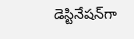డెస్టినేషన్‌గా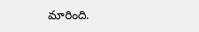మారింది.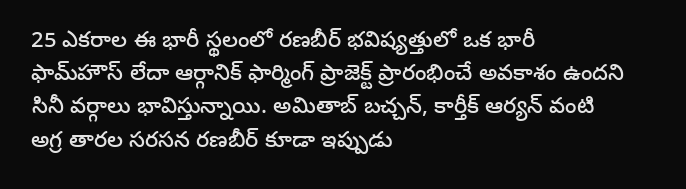25 ఎకరాల ఈ భారీ స్థలంలో రణబీర్ భవిష్యత్తులో ఒక భారీ ఫామ్‌హౌస్ లేదా ఆర్గానిక్ ఫార్మింగ్ ప్రాజెక్ట్ ప్రారంభించే అవకాశం ఉందని సినీ వర్గాలు భావిస్తున్నాయి. అమితాబ్ బచ్చన్, కార్తీక్ ఆర్యన్ వంటి అగ్ర తారల సరసన రణబీర్ కూడా ఇప్పుడు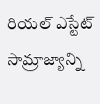రియల్ ఎస్టేట్ సామ్రాజ్యాన్ని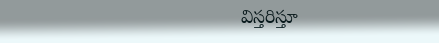విస్తరిస్తూ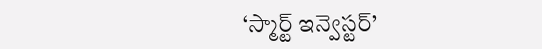‘స్మార్ట్ ఇన్వెస్టర్’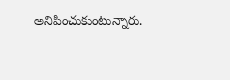అనిపించుకుంటున్నారు.